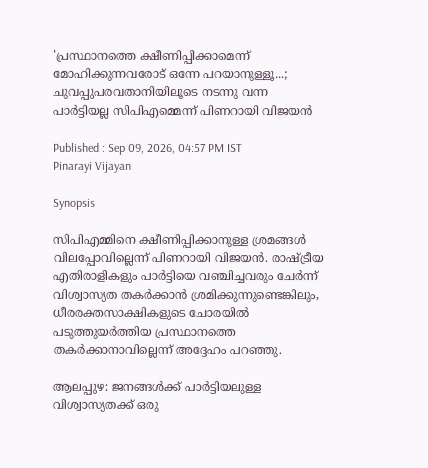'പ്രസ്ഥാനത്തെ ക്ഷീണിപ്പിക്കാമെന്ന് മോഹിക്കുന്നവരോട് ഒന്നേ പറയാനുള്ളൂ...; ചുവപ്പുപരവതാനിയിലൂടെ നടന്നു വന്ന പാർട്ടിയല്ല സിപിഎമ്മെന്ന് പിണറായി വിജയൻ

Published : Sep 09, 2026, 04:57 PM IST
Pinarayi Vijayan

Synopsis

സിപിഎമ്മിനെ ക്ഷീണിപ്പിക്കാനുള്ള ശ്രമങ്ങൾ വിലപ്പോവില്ലെന്ന് പിണറായി വിജയൻ. രാഷ്ട്രീയ എതിരാളികളും പാർട്ടിയെ വഞ്ചിച്ചവരും ചേർന്ന് വിശ്വാസ്യത തകർക്കാൻ ശ്രമിക്കുന്നുണ്ടെങ്കിലും, ധീരരക്തസാക്ഷികളുടെ ചോരയിൽ പടുത്തുയർത്തിയ പ്രസ്ഥാനത്തെ തകർക്കാനാവില്ലെന്ന് അദ്ദേഹം പറഞ്ഞു.

ആലപ്പുഴ: ജനങ്ങൾക്ക് പാർട്ടിയലുള്ള വിശ്വാസ്യതക്ക് ഒരു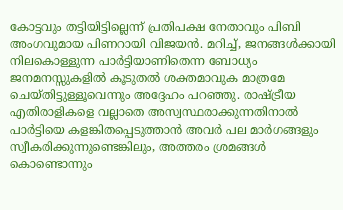കോട്ടവും തട്ടിയിട്ടില്ലെന്ന് പ്രതിപക്ഷ നേതാവും പിബി അംഗവുമായ പിണറായി വിജയൻ. മറിച്ച്, ജനങ്ങൾക്കായി നിലകൊള്ളുന്ന പാർട്ടിയാണിതെന്ന ബോധ്യം ജനമനസ്സുകളിൽ കൂടുതൽ ശക്തമാവുക മാത്രമേ ചെയ്തിട്ടുള്ളൂവെന്നും അദ്ദേഹം പറഞ്ഞു. രാഷ്ട്രീയ എതിരാളികളെ വല്ലാതെ അസ്വസ്ഥരാക്കുന്നതിനാൽ പാർട്ടിയെ കളങ്കിതപ്പെടുത്താൻ അവർ പല മാർഗങ്ങളും സ്വീകരിക്കുന്നുണ്ടെങ്കിലും, അത്തരം ശ്രമങ്ങൾ കൊണ്ടൊന്നും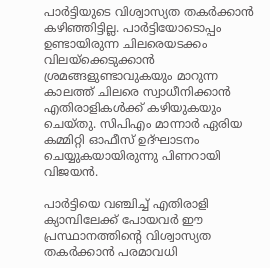പാർട്ടിയുടെ വിശ്വാസ്യത തകർക്കാൻ കഴിഞ്ഞിട്ടില്ല. പാർട്ടിയോടൊപ്പം ഉണ്ടായിരുന്ന ചിലരെയടക്കം വിലയ്ക്കെടുക്കാൻ ശ്രമങ്ങളുണ്ടാവുകയും മാറുന്ന കാലത്ത് ചിലരെ സ്വാധീനിക്കാൻ എതിരാളികൾക്ക് കഴിയുകയും ചെയ്തു. സിപിഎം മാന്നാർ ഏരിയ കമ്മിറ്റി ഓഫീസ് ഉദ്ഘാടനം ചെയ്യുകയായിരുന്നു പിണറായി വിജയൻ.

പാർട്ടിയെ വഞ്ചിച്ച് എതിരാളി ക്യാമ്പിലേക്ക് പോയവർ ഈ പ്രസ്ഥാനത്തിന്റെ വിശ്വാസ്യത തകർക്കാൻ പരമാവധി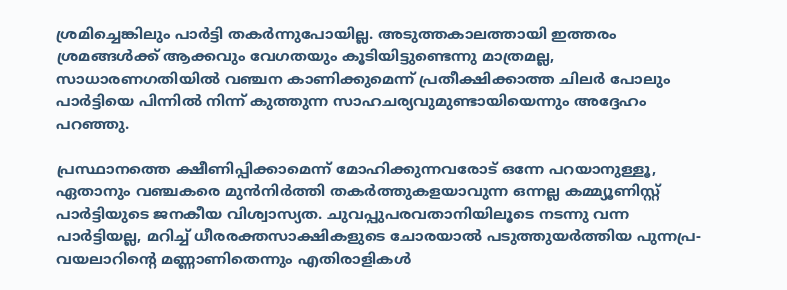ശ്രമിച്ചെങ്കിലും പാർട്ടി തകർന്നുപോയില്ല. അടുത്തകാലത്തായി ഇത്തരം ശ്രമങ്ങൾക്ക് ആക്കവും വേഗതയും കൂടിയിട്ടുണ്ടെന്നു മാത്രമല്ല, സാധാരണഗതിയിൽ വഞ്ചന കാണിക്കുമെന്ന് പ്രതീക്ഷിക്കാത്ത ചിലർ പോലും പാർട്ടിയെ പിന്നിൽ നിന്ന് കുത്തുന്ന സാഹചര്യവുമുണ്ടായിയെന്നും അദ്ദേഹം പറഞ്ഞു.

പ്രസ്ഥാനത്തെ ക്ഷീണിപ്പിക്കാമെന്ന് മോഹിക്കുന്നവരോട് ഒന്നേ പറയാനുള്ളൂ, ഏതാനും വഞ്ചകരെ മുൻനിർത്തി തകർത്തുകളയാവുന്ന ഒന്നല്ല കമ്മ്യൂണിസ്റ്റ് പാർട്ടിയുടെ ജനകീയ വിശ്വാസ്യത. ചുവപ്പുപരവതാനിയിലൂടെ നടന്നു വന്ന പാർട്ടിയല്ല, മറിച്ച് ധീരരക്തസാക്ഷികളുടെ ചോരയാൽ പടുത്തുയർത്തിയ പുന്നപ്ര-വയലാറിന്റെ മണ്ണാണിതെന്നും എതിരാളികൾ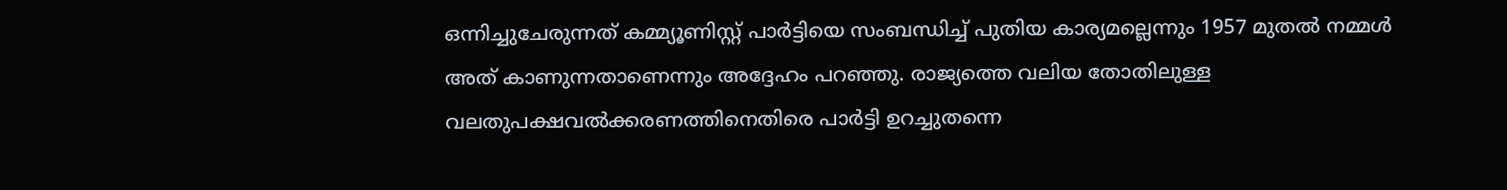ഒന്നിച്ചുചേരുന്നത് കമ്മ്യൂണിസ്റ്റ് പാർട്ടിയെ സംബന്ധിച്ച് പുതിയ കാര്യമല്ലെന്നും 1957 മുതൽ നമ്മൾ അത് കാണുന്നതാണെന്നും അദ്ദേഹം പറഞ്ഞു. രാജ്യത്തെ വലിയ തോതിലുള്ള വലതുപക്ഷവൽക്കരണത്തിനെതിരെ പാർട്ടി ഉറച്ചുതന്നെ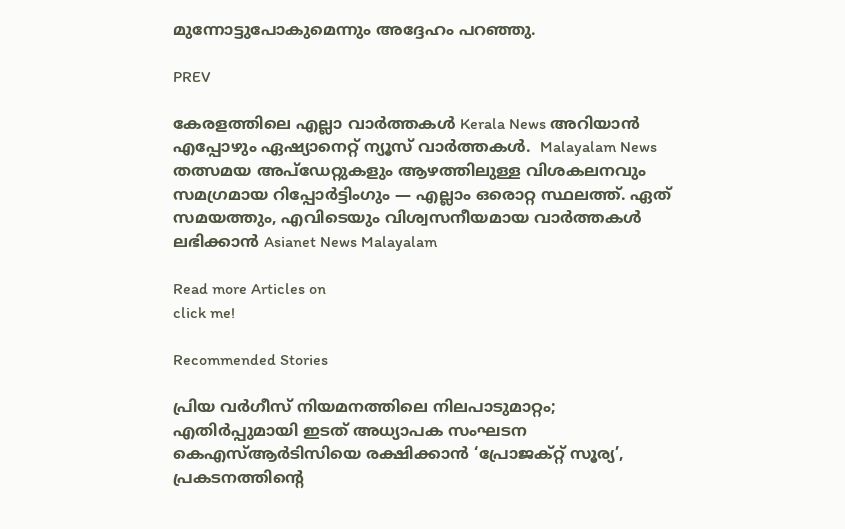മുന്നോട്ടുപോകുമെന്നും അദ്ദേഹം പറഞ്ഞു.

PREV

കേരളത്തിലെ എല്ലാ വാർത്തകൾ Kerala News അറിയാൻ  എപ്പോഴും ഏഷ്യാനെറ്റ് ന്യൂസ് വാർത്തകൾ.  Malayalam News   തത്സമയ അപ്‌ഡേറ്റുകളും ആഴത്തിലുള്ള വിശകലനവും സമഗ്രമായ റിപ്പോർട്ടിംഗും — എല്ലാം ഒരൊറ്റ സ്ഥലത്ത്. ഏത് സമയത്തും, എവിടെയും വിശ്വസനീയമായ വാർത്തകൾ ലഭിക്കാൻ Asianet News Malayalam

Read more Articles on
click me!

Recommended Stories

പ്രിയ വര്‍ഗീസ് നിയമനത്തിലെ നിലപാടുമാറ്റം; എതിര്‍പ്പുമായി ഇടത് അധ്യാപക സംഘടന
കെഎസ്ആർടിസിയെ രക്ഷിക്കാൻ ‘പ്രോജക്റ്റ് സൂര്യ’, പ്രകടനത്തിന്‍റെ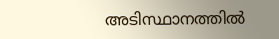അടിസ്ഥാനത്തിൽ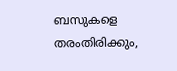ബസുകളെ തരംതിരിക്കും,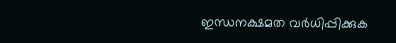ഇന്ധനക്ഷമത വർധിപ്പിക്കുക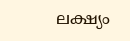ലക്ഷ്യം